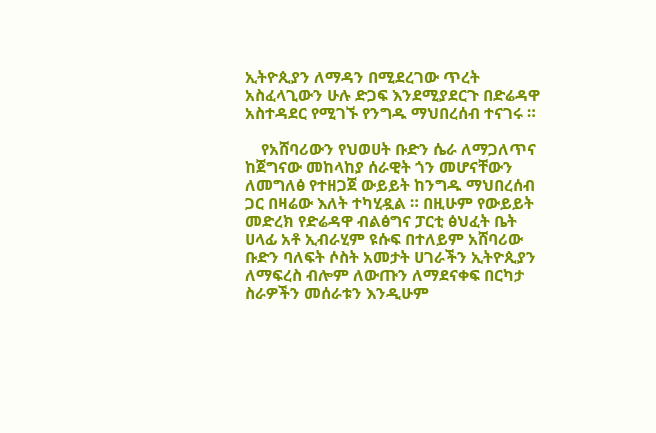ኢትዮጲያን ለማዳን በሚደረገው ጥረት አስፈላጊውን ሁሉ ድጋፍ እንደሚያደርጉ በድሬዳዋ አስተዳደር የሚገኙ የንግዱ ማህበረሰብ ተናገሩ ።

    የአሸባሪውን የህወሀት ቡድን ሴራ ለማጋለጥና ከጀግናው መከላከያ ሰራዊት ጎን መሆናቸውን ለመግለፅ የተዘጋጀ ውይይት ከንግዱ ማህበረሰብ ጋር በዛሬው እለት ተካሂዷል ። በዚሁም የውይይት መድረክ የድሬዳዋ ብልፅግና ፓርቲ ፅህፈት ቤት ሀላፊ አቶ ኢብራሂም ዩሱፍ በተለይም አሸባሪው ቡድን ባለፍት ሶስት አመታት ሀገራችን ኢትዮጲያን ለማፍረስ ብሎም ለውጡን ለማደናቀፍ በርካታ ስራዎችን መሰራቱን እንዲሁም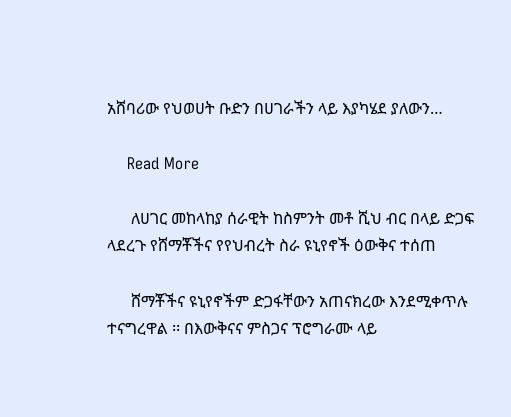አሸባሪው የህወሀት ቡድን በሀገራችን ላይ እያካሄደ ያለውን…

    Read More

      ለሀገር መከላከያ ሰራዊት ከስምንት መቶ ሺህ ብር በላይ ድጋፍ ላደረጉ የሸማቾችና የየህብረት ስራ ዩኒየኖች ዕውቅና ተሰጠ

      ሸማቾችና ዩኒየኖችም ድጋፋቸውን አጠናክረው እንደሚቀጥሉ ተናግረዋል ፡፡ በእውቅናና ምስጋና ፕሮግራሙ ላይ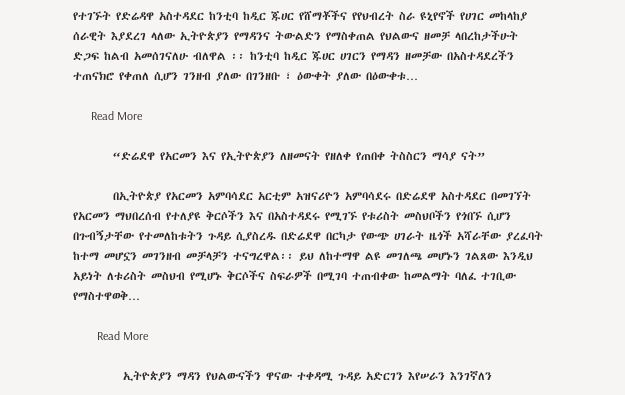የተገኙት የድሬዳዋ አስተዳደር ከንቲባ ከዲር ጁሀር የሸማቾችና የየህብረት ስራ ዩኒየኖች የሀገር መከላከያ ሰራዊት እያደረገ ላለው ኢትዮጵያን የማዳንና ትውልድን የማስቀጠል የህልውና ዘመቻ ላበረከታችሁት ድጋፍ ከልብ አመሰገናለሁ ብለዋል ፡፡ ከንቲባ ከዲር ጁሀር ሀገርን የማዳን ዘመቻው በአስተዳደረችን ተጠናክሮ የቀጠለ ሲሆን ገንዘብ ያለው በገንዘቡ ፣ ዕውቀት ያለው በዕውቀቱ…

      Read More

        “ድሬደዋ የአርመን እና የኢትዮጵያን ለዘመናት የዘለቀ የጠበቀ ትስስርን ማሳያ ናት”

        በኢትዮጵያ የአርመን አምባሳደር አርቲም አዝናሪዮን አምባሳደሩ በድሬደዋ አስተዳደር በመገኘት የአርመን ማህበረሰብ የተለያዩ ቅርሶችን እና በአስተዳደሩ የሚገኙ የቱሪስት መስህቦችን የጎበኙ ሲሆን በጉብኝታቸው የተመለከቱትን ጉዳይ ሲያስረዱ በድሬደዋ በርካታ የውጭ ሀገራት ዜጎች አሻራቸው ያረፈባት ከተማ መሆኗን መገንዘብ መቻላቻን ተናግረዋል፡፡ ይህ ለከተማዋ ልዩ መገለጫ መሆኑን ገልጸው እንዲህ አይነት ለቱሪስት መስህብ የሚሆኑ ቅርሶችና ስፍራዎች በሚገባ ተጠብቀው ከመልማት ባለፈ ተገቢው የማስተዋወቅ…

        Read More

          ኢትዮጵያን ማዳን የህልውናችን ዋናው ተቀዳሚ ጉዳይ አድርገን እየሠራን እንገኛለን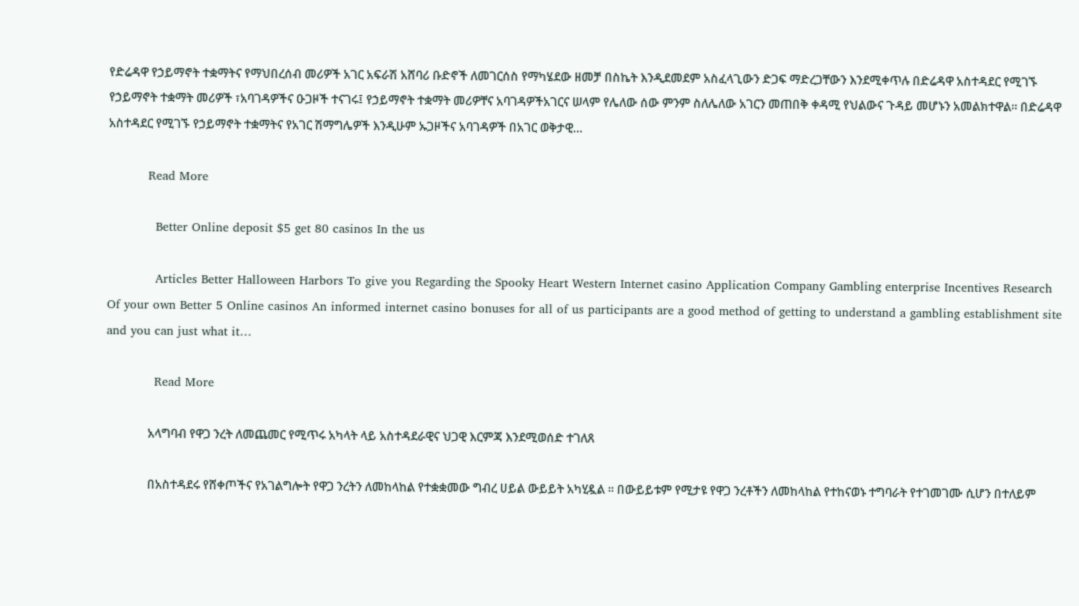የድሬዳዋ የኃይማኖት ተቋማትና የማህበረሰብ መሪዎች አገር አፍራሽ አሸባሪ ቡድኖች ለመገርሰስ የማካሄደው ዘመቻ በስኬት እንዲደመደም አስፈላጊውን ድጋፍ ማድረጋቸውን እንደሚቀጥሉ በድሬዳዋ አስተዳደር የሚገኙ የኃይማኖት ተቋማት መሪዎች ፣አባገዳዎችና ዑጋዞች ተናገሩ፤ የኃይማኖት ተቋማት መሪዎቸና አባገዳዎችአገርና ሠላም የሌለው ሰው ምንም ስለሌለው አገርን መጠበቅ ቀዳሚ የህልውና ጉዳይ መሆኑን አመልክተዋል። በድሬዳዋ አስተዳደር የሚገኙ የኃይማኖት ተቋማትና የአገር ሽማግሌዎች እንዲሁም ኡጋዞችና አባገዳዎች በአገር ወቅታዊ…

          Read More

            Better Online deposit $5 get 80 casinos In the us

            Articles Better Halloween Harbors To give you Regarding the Spooky Heart Western Internet casino Application Company Gambling enterprise Incentives Research Of your own Better 5 Online casinos An informed internet casino bonuses for all of us participants are a good method of getting to understand a gambling establishment site and you can just what it…

            Read More

              አላግባብ የዋጋ ንረት ለመጨመር የሚጥሩ አካላት ላይ አስተዳደራዊና ህጋዊ እርምጃ እንደሚወሰድ ተገለጸ

              በአስተዳደሩ የሸቀጦችና የአገልግሎት የዋጋ ንረትን ለመከላከል የተቋቋመው ግብረ ሀይል ውይይት አካሂዷል ፡፡ በውይይቱም የሚታዩ የዋጋ ንረቶችን ለመከላከል የተከናወኑ ተግባራት የተገመገሙ ሲሆን በተለይም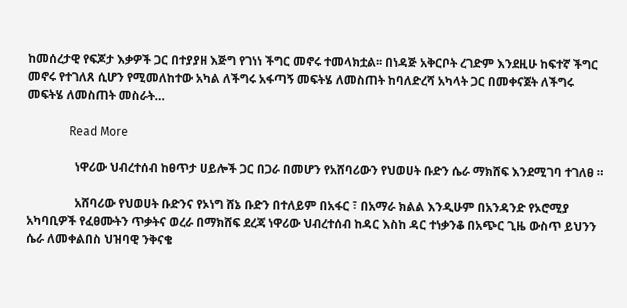ከመሰረታዊ የፍጆታ እቃዎች ጋር በተያያዘ እጅግ የገነነ ችግር መኖሩ ተመላክቷል፡፡ በነዳጅ አቅርቦት ረገድም እንደዚሁ ከፍተኛ ችግር መኖሩ የተገለጸ ሲሆን የሚመለከተው አካል ለችግሩ አፋጣኝ መፍትሄ ለመስጠት ከባለድረሻ አካላት ጋር በመቀናጀት ለችግሩ መፍትሄ ለመስጠት መስራት…

              Read More

                ነዋሪው ህብረተሰብ ከፀጥታ ሀይሎች ጋር በጋራ በመሆን የአሸባሪውን የህወሀት ቡድን ሴራ ማክሸፍ እንደሚገባ ተገለፀ ።

                አሸባሪው የህወሀት ቡድንና የኦነግ ሸኔ ቡድን በተለይም በአፋር ፣ በአማራ ክልል እንዲሁም በአንዳንድ የኦሮሚያ አካባቢዎች የፈፀሙትን ጥቃትና ወረራ በማክሸፍ ደረጃ ነዋሪው ህብረተሰብ ከዳር እስከ ዳር ተነቃንቆ በአጭር ጊዜ ውስጥ ይህንን ሴራ ለመቀልበስ ህዝባዊ ንቅናቄ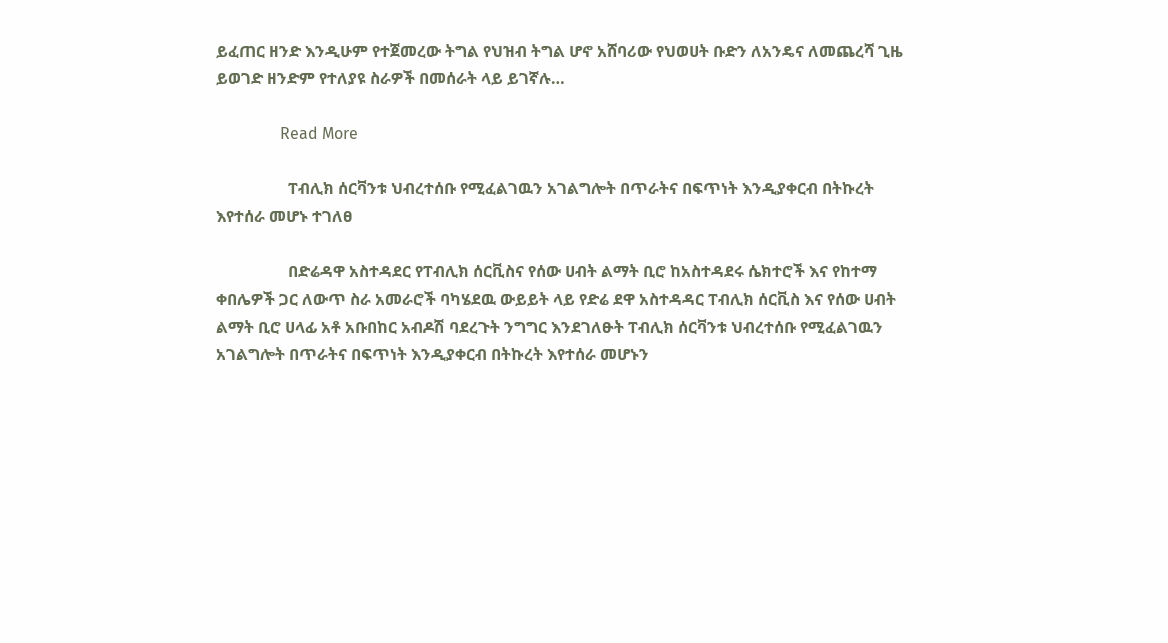ይፈጠር ዘንድ እንዲሁም የተጀመረው ትግል የህዝብ ትግል ሆኖ አሸባሪው የህወሀት ቡድን ለአንዴና ለመጨረሻ ጊዜ ይወገድ ዘንድም የተለያዩ ስራዎች በመሰራት ላይ ይገኛሉ…

                Read More

                  ፐብሊክ ሰርቫንቱ ህብረተሰቡ የሚፈልገዉን አገልግሎት በጥራትና በፍጥነት እንዲያቀርብ በትኩረት እየተሰራ መሆኑ ተገለፀ

                  በድሬዳዋ አስተዳደር የፐብሊክ ሰርቪስና የሰው ሀብት ልማት ቢሮ ከአስተዳደሩ ሴክተሮች እና የከተማ ቀበሌዎች ጋር ለውጥ ስራ አመራሮች ባካሄደዉ ውይይት ላይ የድሬ ደዋ አስተዳዳር ፐብሊክ ሰርቪስ እና የሰው ሀብት ልማት ቢሮ ሀላፊ አቶ አቡበከር አብዶሽ ባደረጉት ንግግር እንደገለፁት ፐብሊክ ሰርቫንቱ ህብረተሰቡ የሚፈልገዉን አገልግሎት በጥራትና በፍጥነት እንዲያቀርብ በትኩረት እየተሰራ መሆኑን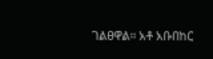ገልፀዋል፡፡ አቶ አቡበከር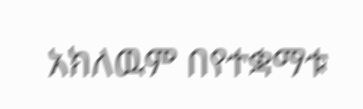አክለዉም በየተቋማቱ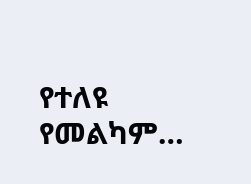የተለዩ የመልካም…